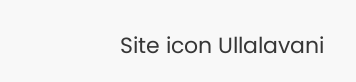Site icon Ullalavani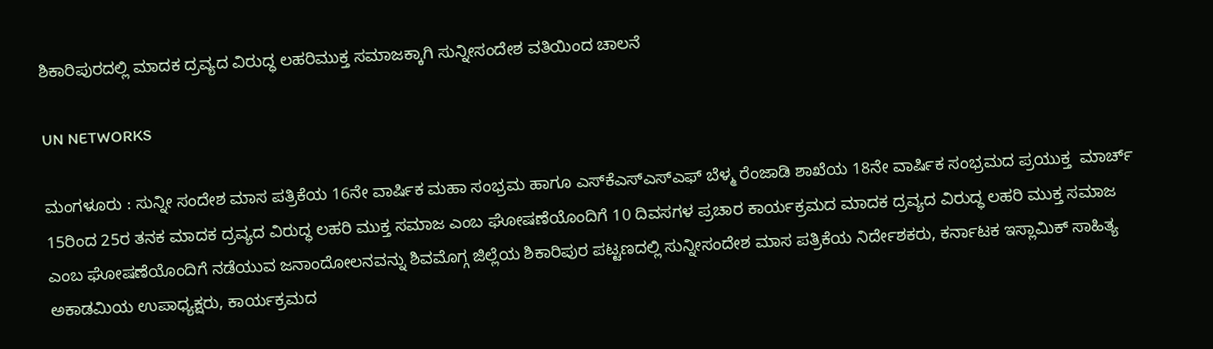ಶಿಕಾರಿಪುರದಲ್ಲಿ ಮಾದಕ ದ್ರವ್ಯದ ವಿರುದ್ಧ ಲಹರಿಮುಕ್ತ ಸಮಾಜಕ್ಕಾಗಿ ಸುನ್ನೀಸಂದೇಶ ವತಿಯಿಂದ ಚಾಲನೆ

UN NETWORKS

ಮಂಗಳೂರು : ಸುನ್ನೀ ಸಂದೇಶ ಮಾಸ ಪತ್ರಿಕೆಯ 16ನೇ ವಾರ್ಷಿಕ ಮಹಾ ಸಂಭ್ರಮ ಹಾಗೂ ಎಸ್‍ಕೆಎಸ್‍ಎಸ್‍ಎಫ್ ಬೆಳ್ಮ ರೆಂಜಾಡಿ ಶಾಖೆಯ 18ನೇ ವಾರ್ಷಿಕ ಸಂಭ್ರಮದ ಪ್ರಯುಕ್ತ  ಮಾರ್ಚ್ 15ರಿಂದ 25ರ ತನಕ ಮಾದಕ ದ್ರವ್ಯದ ವಿರುದ್ಧ ಲಹರಿ ಮುಕ್ತ ಸಮಾಜ ಎಂಬ ಘೋಷಣೆಯೊಂದಿಗೆ 10 ದಿವಸಗಳ ಪ್ರಚಾರ ಕಾರ್ಯಕ್ರಮದ ಮಾದಕ ದ್ರವ್ಯದ ವಿರುದ್ಧ ಲಹರಿ ಮುಕ್ತ ಸಮಾಜ ಎಂಬ ಘೋಷಣೆಯೊಂದಿಗೆ ನಡೆಯುವ ಜನಾಂದೋಲನವನ್ನು ಶಿವಮೊಗ್ಗ ಜಿಲ್ಲೆಯ ಶಿಕಾರಿಪುರ ಪಟ್ಟಣದಲ್ಲಿ ಸುನ್ನೀಸಂದೇಶ ಮಾಸ ಪತ್ರಿಕೆಯ ನಿರ್ದೇಶಕರು, ಕರ್ನಾಟಕ ಇಸ್ಲಾಮಿಕ್ ಸಾಹಿತ್ಯ ಅಕಾಡಮಿಯ ಉಪಾಧ್ಯಕ್ಷರು, ಕಾರ್ಯಕ್ರಮದ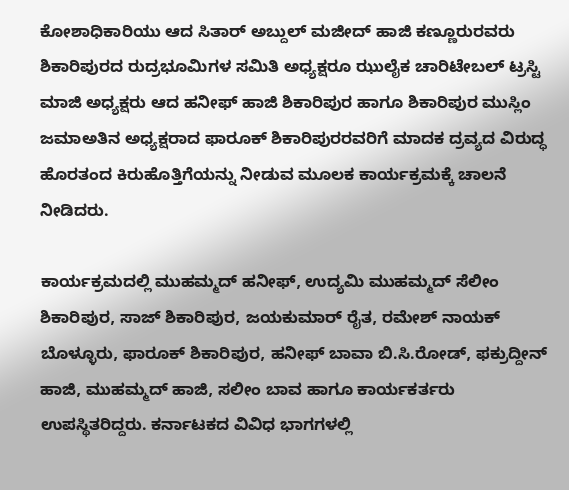ಕೋಶಾಧಿಕಾರಿಯು ಆದ ಸಿತಾರ್ ಅಬ್ದುಲ್ ಮಜೀದ್ ಹಾಜಿ ಕಣ್ಣೂರುರವರು ಶಿಕಾರಿಪುರದ ರುದ್ರಭೂಮಿಗಳ ಸಮಿತಿ ಅಧ್ಯಕ್ಷರೂ ಝುಲೈಕ ಚಾರಿಟೇಬಲ್ ಟ್ರಸ್ಟಿ ಮಾಜಿ ಅಧ್ಯಕ್ಷರು ಆದ ಹನೀಫ್ ಹಾಜಿ ಶಿಕಾರಿಪುರ ಹಾಗೂ ಶಿಕಾರಿಪುರ ಮುಸ್ಲಿಂ ಜಮಾಅತಿನ ಅಧ್ಯಕ್ಷರಾದ ಫಾರೂಕ್ ಶಿಕಾರಿಪುರರವರಿಗೆ ಮಾದಕ ದ್ರವ್ಯದ ವಿರುದ್ಧ ಹೊರತಂದ ಕಿರುಹೊತ್ತಿಗೆಯನ್ನು ನೀಡುವ ಮೂಲಕ ಕಾರ್ಯಕ್ರಮಕ್ಕೆ ಚಾಲನೆ ನೀಡಿದರು.

ಕಾರ್ಯಕ್ರಮದಲ್ಲಿ ಮುಹಮ್ಮದ್ ಹನೀಫ್, ಉದ್ಯಮಿ ಮುಹಮ್ಮದ್ ಸೆಲೀಂ ಶಿಕಾರಿಪುರ, ಸಾಜ್ ಶಿಕಾರಿಪುರ, ಜಯಕುಮಾರ್ ರೈತ, ರಮೇಶ್ ನಾಯಕ್ ಬೊಳ್ಳೂರು, ಫಾರೂಕ್ ಶಿಕಾರಿಪುರ, ಹನೀಫ್ ಬಾವಾ ಬಿ.ಸಿ.ರೋಡ್, ಫಕ್ರುದ್ದೀನ್ ಹಾಜಿ, ಮುಹಮ್ಮದ್ ಹಾಜಿ, ಸಲೀಂ ಬಾವ ಹಾಗೂ ಕಾರ್ಯಕರ್ತರು ಉಪಸ್ಥಿತರಿದ್ದರು. ಕರ್ನಾಟಕದ ವಿವಿಧ ಭಾಗಗಳಲ್ಲಿ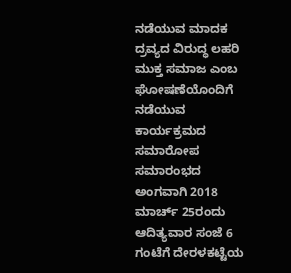ನಡೆಯುವ ಮಾದಕ ದ್ರವ್ಯದ ವಿರುದ್ಧ ಲಹರಿ ಮುಕ್ತ ಸಮಾಜ ಎಂಬ ಘೋಷಣೆಯೊಂದಿಗೆ ನಡೆಯುವ ಕಾರ್ಯಕ್ರಮದ ಸಮಾರೋಪ ಸಮಾರಂಭದ ಅಂಗವಾಗಿ 2018 ಮಾರ್ಚ್ 25ರಂದು ಆದಿತ್ಯವಾರ ಸಂಜೆ 6 ಗಂಟೆಗೆ ದೇರಳಕಟ್ಟೆಯ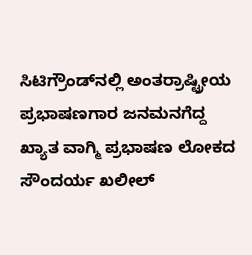ಸಿಟಿಗ್ರೌಂಡ್‍ನಲ್ಲಿ ಅಂತರ್‍ರಾಷ್ಟ್ರೀಯ ಪ್ರಭಾಷಣಗಾರ ಜನಮನಗೆದ್ದ ಖ್ಯಾತ ವಾಗ್ಮಿ ಪ್ರಭಾಷಣ ಲೋಕದ ಸೌಂದರ್ಯ ಖಲೀಲ್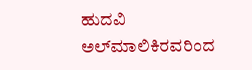ಹುದವಿ ಅಲ್‍ಮಾಲಿಕಿರವರಿಂದ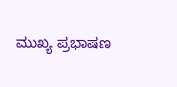ಮುಖ್ಯ ಪ್ರಭಾಷಣ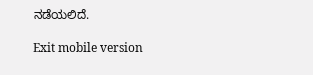ನಡೆಯಲಿದೆ.

Exit mobile version